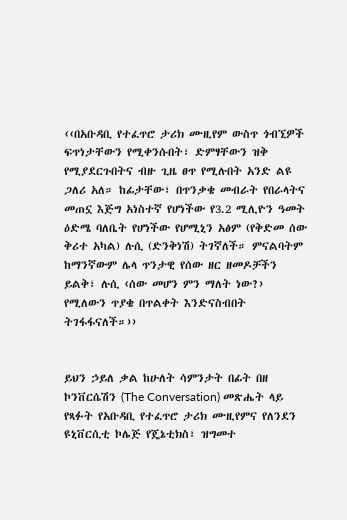‹‹በአቡዳቢ የተፈጥሮ ታሪክ ሙዚየም ውስጥ ጎብኚዎች ፍጥነታቸውን የሚቀንሱበት፣ ድምፃቸውን ዝቅ የሚያደርጉበትና ብዙ ጊዜ ፀጥ የሚሉበት አንድ ልዩ ጋለሪ አለ። ከፊታቸው፣ በጥንቃቄ መብራት የበራላትና መጠኗ እጅግ አነስተኛ የሆነችው የ3.2 ሚሊዮን ዓመት ዕድሜ ባለቤት የሆነችው የሆሚኒን አፅም (የቅድመ ሰው ቅሪተ አካል) ሉሲ (ድንቅነሽ) ትገኛለች። ምናልባትም ከማንኛውም ሌላ ጥንታዊ የሰው ዘር ዘመዶቻችን ይልቅ፣ ሉሲ ‹ሰው መሆን ምን ማለት ነው?› የሚለውን ጥያቄ በጥልቀት እንድናስብበት ትገፋፋናለች።››


ይህን ኃይለ ቃል ከሁለት ሳምንታት በፊት በዘ ኮንቨርሴሽን (The Conversation) መጽሔት ላይ የጻፉት የአቡዳቢ የተፈጥሮ ታሪክ ሙዚየምና የለንደን ዩኒቨርሲቲ ኮሌጅ የጄኔቲክስ፣ ዝግመተ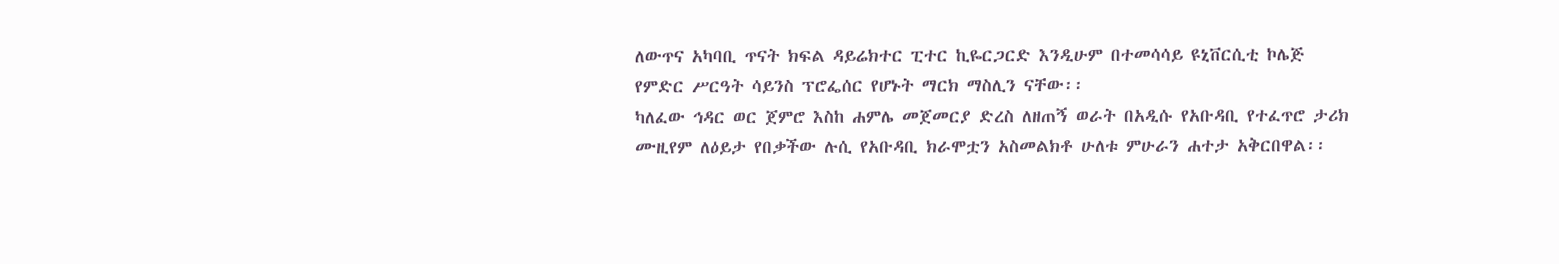ለውጥና አካባቢ ጥናት ክፍል ዳይሬክተር ፒተር ኪዬርጋርድ እንዲሁም በተመሳሳይ ዩኒቨርሲቲ ኮሌጅ የምድር ሥርዓት ሳይንስ ፕሮፌሰር የሆኑት ማርክ ማስሊን ናቸው፡፡
ካለፈው ኅዳር ወር ጀምሮ እስከ ሐምሌ መጀመርያ ድረስ ለዘጠኝ ወራት በአዲሱ የአቡዳቢ የተፈጥሮ ታሪክ ሙዚየም ለዕይታ የበቃችው ሉሲ የአቡዳቢ ክራሞቷን አስመልክቶ ሁለቱ ምሁራን ሐተታ አቅርበዋል፡፡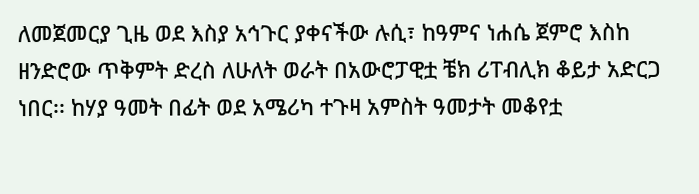ለመጀመርያ ጊዜ ወደ እስያ አኅጉር ያቀናችው ሉሲ፣ ከዓምና ነሐሴ ጀምሮ እስከ ዘንድሮው ጥቅምት ድረስ ለሁለት ወራት በአውሮፓዊቷ ቼክ ሪፐብሊክ ቆይታ አድርጋ ነበር፡፡ ከሃያ ዓመት በፊት ወደ አሜሪካ ተጉዛ አምስት ዓመታት መቆየቷ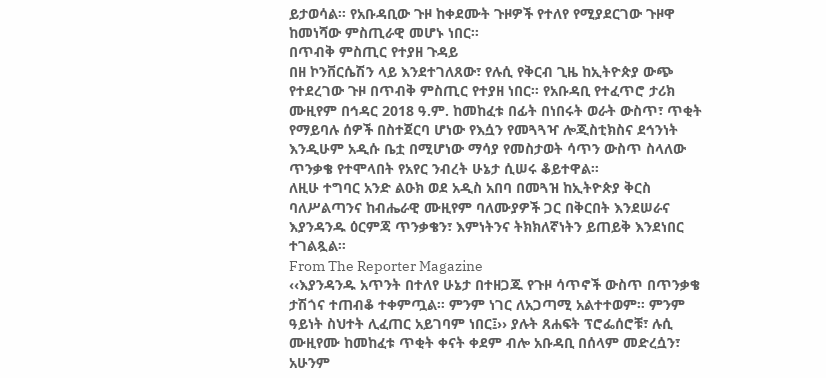ይታወሳል፡፡ የአቡዳቢው ጉዞ ከቀደሙት ጉዞዎች የተለየ የሚያደርገው ጉዞዋ ከመነሻው ምስጢራዊ መሆኑ ነበር፡፡
በጥብቅ ምስጢር የተያዘ ጉዳይ
በዘ ኮንቨርሴሽን ላይ እንደተገለጸው፣ የሉሲ የቅርብ ጊዜ ከኢትዮጵያ ውጭ የተደረገው ጉዞ በጥብቅ ምስጢር የተያዘ ነበር። የአቡዳቢ የተፈጥሮ ታሪክ ሙዚየም በኅዳር 2018 ዓ.ም. ከመከፈቱ በፊት በነበሩት ወራት ውስጥ፣ ጥቂት የማይባሉ ሰዎች በስተጀርባ ሆነው የእሷን የመጓጓዣ ሎጂስቲክስና ደኅንነት እንዲሁም አዲሱ ቤቷ በሚሆነው ማሳያ የመስታወት ሳጥን ውስጥ ስላለው ጥንቃቄ የተሞላበት የአየር ንብረት ሁኔታ ሲሠሩ ቆይተዋል።
ለዚሁ ተግባር አንድ ልዑክ ወደ አዲስ አበባ በመጓዝ ከኢትዮጵያ ቅርስ ባለሥልጣንና ከብሔራዊ ሙዚየም ባለሙያዎች ጋር በቅርበት እንደሠራና እያንዳንዱ ዕርምጃ ጥንቃቄን፣ እምነትንና ትክክለኛነትን ይጠይቅ እንደነበር ተገልጿል።
From The Reporter Magazine
‹‹እያንዳንዱ አጥንት በተለየ ሁኔታ በተዘጋጁ የጉዞ ሳጥኖች ውስጥ በጥንቃቄ ታሽጎና ተጠብቆ ተቀምጧል። ምንም ነገር ለአጋጣሚ አልተተወም። ምንም ዓይነት ስህተት ሊፈጠር አይገባም ነበር፤›› ያሉት ጸሐፍት ፕሮፌሰሮቹ፣ ሉሲ ሙዚየሙ ከመከፈቱ ጥቂት ቀናት ቀደም ብሎ አቡዳቢ በሰላም መድረሷን፣ አሁንም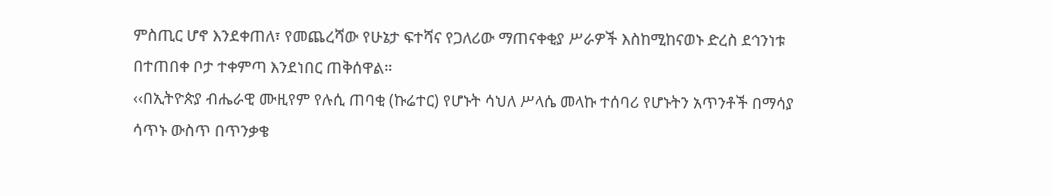ምስጢር ሆኖ እንደቀጠለ፣ የመጨረሻው የሁኔታ ፍተሻና የጋለሪው ማጠናቀቂያ ሥራዎች እስከሚከናወኑ ድረስ ደኅንነቱ በተጠበቀ ቦታ ተቀምጣ እንደነበር ጠቅሰዋል።
‹‹በኢትዮጵያ ብሔራዊ ሙዚየም የሉሲ ጠባቂ (ኩሬተር) የሆኑት ሳህለ ሥላሴ መላኩ ተሰባሪ የሆኑትን አጥንቶች በማሳያ ሳጥኑ ውስጥ በጥንቃቄ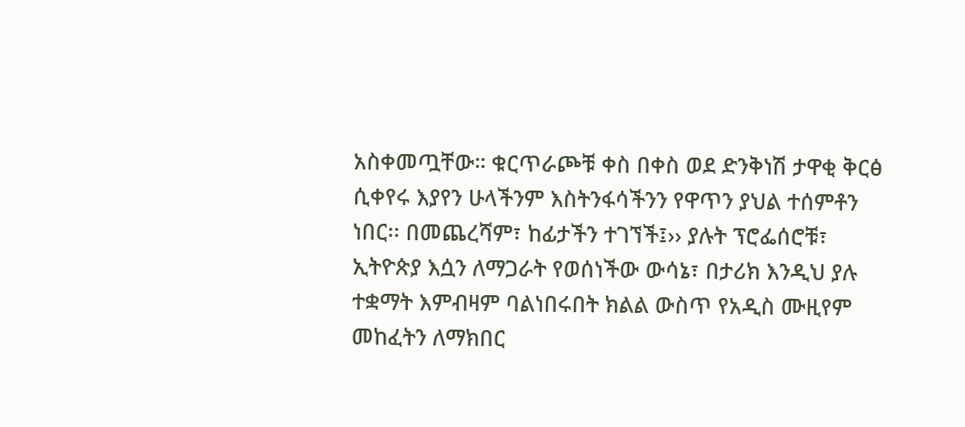አስቀመጧቸው። ቁርጥራጮቹ ቀስ በቀስ ወደ ድንቅነሽ ታዋቂ ቅርፅ ሲቀየሩ እያየን ሁላችንም እስትንፋሳችንን የዋጥን ያህል ተሰምቶን ነበር፡፡ በመጨረሻም፣ ከፊታችን ተገኘች፤›› ያሉት ፕሮፌሰሮቹ፣ ኢትዮጵያ እሷን ለማጋራት የወሰነችው ውሳኔ፣ በታሪክ እንዲህ ያሉ ተቋማት እምብዛም ባልነበሩበት ክልል ውስጥ የአዲስ ሙዚየም መከፈትን ለማክበር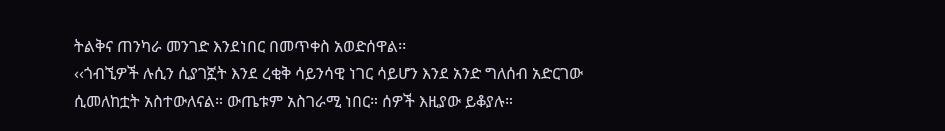ትልቅና ጠንካራ መንገድ እንደነበር በመጥቀስ አወድሰዋል፡፡
‹‹ጎብኚዎች ሉሲን ሲያገኟት እንደ ረቂቅ ሳይንሳዊ ነገር ሳይሆን እንደ አንድ ግለሰብ አድርገው ሲመለከቷት አስተውለናል። ውጤቱም አስገራሚ ነበር። ሰዎች እዚያው ይቆያሉ።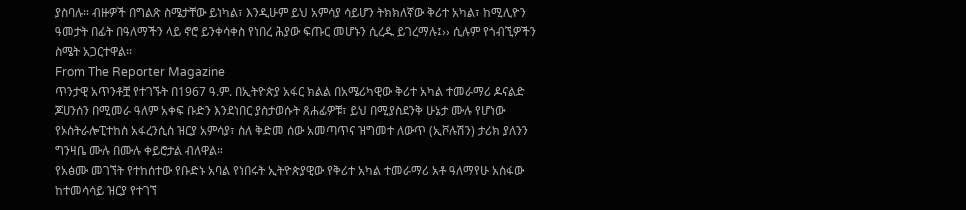ያስባሉ። ብዙዎች በግልጽ ስሜታቸው ይነካል፣ እንዲሁም ይህ አምሳያ ሳይሆን ትክክለኛው ቅሪተ አካል፣ ከሚሊዮን ዓመታት በፊት በዓለማችን ላይ ኖሮ ይንቀሳቀስ የነበረ ሕያው ፍጡር መሆኑን ሲረዱ ይገረማሉ፤›› ሲሉም የጎብኚዎችን ስሜት አጋርተዋል፡፡
From The Reporter Magazine
ጥንታዊ አጥንቶቿ የተገኙት በ1967 ዓ.ም. በኢትዮጵያ አፋር ክልል በአሜሪካዊው ቅሪተ አካል ተመራማሪ ዶናልድ ጆሀንሰን በሚመራ ዓለም አቀፍ ቡድን እንደነበር ያስታወሱት ጸሐፊዎቹ፣ ይህ በሚያስደንቅ ሁኔታ ሙሉ የሆነው የኦስትራሎፒተከስ አፋረንሲስ ዝርያ አምሳያ፣ ስለ ቅድመ ሰው አመጣጥና ዝግመተ ለውጥ (ኢቮሉሽን) ታሪክ ያለንን ግንዛቤ ሙሉ በሙሉ ቀይሮታል ብለዋል።
የአፅሙ መገኘት የተከሰተው የቡድኑ አባል የነበሩት ኢትዮጵያዊው የቅሪተ አካል ተመራማሪ አቶ ዓለማየሁ አስፋው ከተመሳሳይ ዝርያ የተገኘ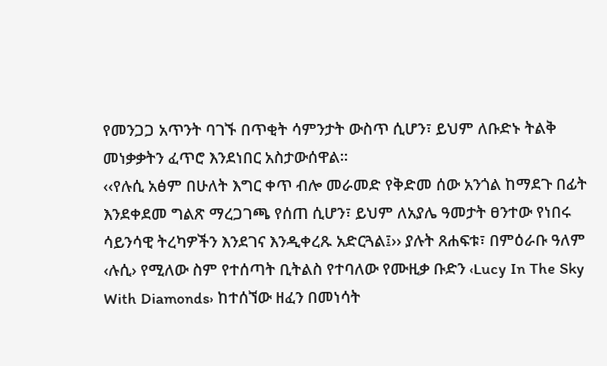የመንጋጋ አጥንት ባገኙ በጥቂት ሳምንታት ውስጥ ሲሆን፣ ይህም ለቡድኑ ትልቅ መነቃቃትን ፈጥሮ እንደነበር አስታውሰዋል።
‹‹የሉሲ አፅም በሁለት እግር ቀጥ ብሎ መራመድ የቅድመ ሰው አንጎል ከማደጉ በፊት እንደቀደመ ግልጽ ማረጋገጫ የሰጠ ሲሆን፣ ይህም ለአያሌ ዓመታት ፀንተው የነበሩ ሳይንሳዊ ትረካዎችን እንደገና እንዲቀረጹ አድርጓል፤›› ያሉት ጸሐፍቱ፣ በምዕራቡ ዓለም ‹ሉሲ› የሚለው ስም የተሰጣት ቢትልስ የተባለው የሙዚቃ ቡድን ‹Lucy In The Sky With Diamonds› ከተሰኘው ዘፈን በመነሳት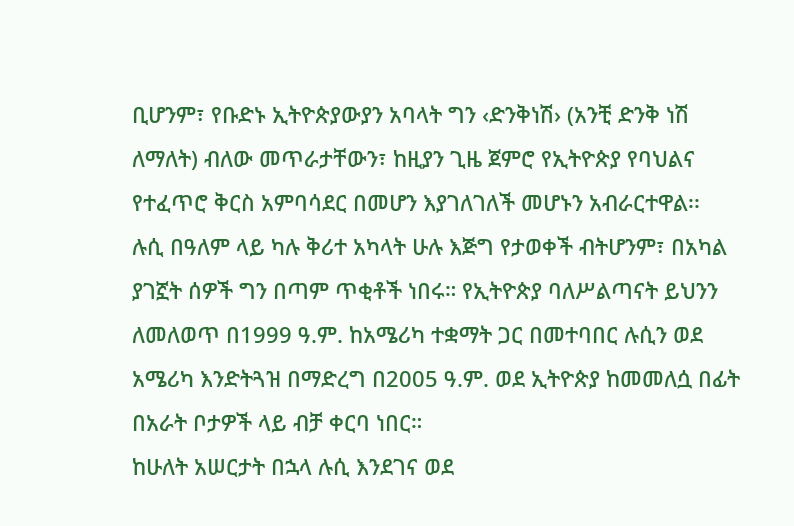ቢሆንም፣ የቡድኑ ኢትዮጵያውያን አባላት ግን ‹ድንቅነሽ› (አንቺ ድንቅ ነሽ ለማለት) ብለው መጥራታቸውን፣ ከዚያን ጊዜ ጀምሮ የኢትዮጵያ የባህልና የተፈጥሮ ቅርስ አምባሳደር በመሆን እያገለገለች መሆኑን አብራርተዋል፡፡
ሉሲ በዓለም ላይ ካሉ ቅሪተ አካላት ሁሉ እጅግ የታወቀች ብትሆንም፣ በአካል ያገኟት ሰዎች ግን በጣም ጥቂቶች ነበሩ። የኢትዮጵያ ባለሥልጣናት ይህንን ለመለወጥ በ1999 ዓ.ም. ከአሜሪካ ተቋማት ጋር በመተባበር ሉሲን ወደ አሜሪካ እንድትጓዝ በማድረግ በ2005 ዓ.ም. ወደ ኢትዮጵያ ከመመለሷ በፊት በአራት ቦታዎች ላይ ብቻ ቀርባ ነበር።
ከሁለት አሠርታት በኋላ ሉሲ እንደገና ወደ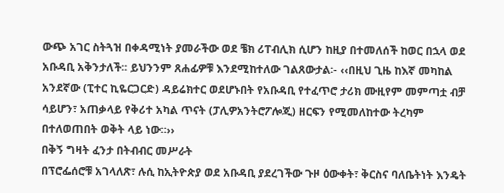ውጭ አገር ስትጓዝ በቀዳሚነት ያመራችው ወደ ቼክ ሪፐብሊክ ሲሆን ከዚያ በተመለሰች ከወር በኋላ ወደ አቡዳቢ አቅንታለች፡፡ ይህንንም ጸሐፊዎቹ እንደሚከተለው ገልጸውታል፡- ‹‹በዚህ ጊዜ ከእኛ መካከል አንደኛው (ፒተር ኪዬርጋርድ) ዳይሬክተር ወደሆኑበት የአቡዳቢ የተፈጥሮ ታሪክ ሙዚየም መምጣቷ ብቻ ሳይሆን፣ አጠቃላይ የቅሪተ አካል ጥናት (ፓሊዎአንትሮፖሎጂ) ዘርፍን የሚመለከተው ትረካም በተለወጠበት ወቅት ላይ ነው።››
በቅኝ ግዛት ፈንታ በትብብር መሥራት
በፕሮፌሰሮቹ አገላለጽ፣ ሉሲ ከኢትዮጵያ ወደ አቡዳቢ ያደረገችው ጉዞ ዕውቀት፣ ቅርስና ባለቤትነት እንዴት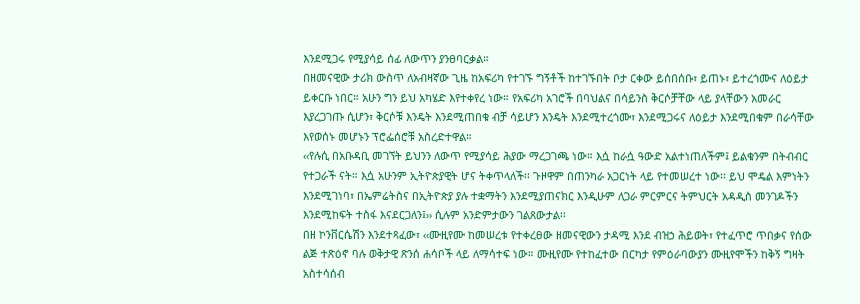እንደሚጋሩ የሚያሳይ ሰፊ ለውጥን ያንፀባርቃል።
በዘመናዊው ታሪክ ውስጥ ለአብዛኛው ጊዜ ከአፍሪካ የተገኙ ግኝቶች ከተገኙበት ቦታ ርቀው ይሰበሰቡ፣ ይጠኑ፣ ይተረጎሙና ለዕይታ ይቀርቡ ነበር። አሁን ግን ይህ አካሄድ እየተቀየረ ነው። የአፍሪካ አገሮች በባህልና በሳይንስ ቅርሶቻቸው ላይ ያላቸውን አመራር እያረጋገጡ ሲሆን፣ ቅርሶቹ እንዴት እንደሚጠበቁ ብቻ ሳይሆን እንዴት እንደሚተረጎሙ፣ እንደሚጋሩና ለዕይታ እንደሚበቁም በራሳቸው እየወሰኑ መሆኑን ፕሮፌሰሮቹ አስረድተዋል።
‹‹የሉሲ በአቡዳቢ መገኘት ይህንን ለውጥ የሚያሳይ ሕያው ማረጋገጫ ነው። እሷ ከራሷ ዓውድ አልተነጠለችም፤ ይልቁንም በትብብር የተጋራች ናት። እሷ አሁንም ኢትዮጵያዊት ሆና ትቀጥላለች፡፡ ጉዞዋም በጠንካራ አጋርነት ላይ የተመሠረተ ነው፡፡ ይህ ሞዴል እምነትን እንደሚገነባ፣ በኤምሬትስና በኢትዮጵያ ያሉ ተቋማትን እንደሚያጠናክር እንዲሁም ለጋራ ምርምርና ትምህርት አዳዲስ መንገዶችን እንደሚከፍት ተስፋ እናደርጋለን፤›› ሲሉም አንድምታውን ገልጸውታል፡፡
በዘ ኮንቨርሴሽን እንደተጻፈው፣ ‹‹ሙዚየሙ ከመሠረቱ የተቀረፀው ዘመናዊውን ታዳሚ እንደ ብዝኃ ሕይወት፣ የተፈጥሮ ጥበቃና የሰው ልጅ ተጽዕኖ ባሉ ወቅታዊ ጽንሰ ሐሳቦች ላይ ለማሳተፍ ነው። ሙዚየሙ የተከፈተው በርካታ የምዕራባውያን ሙዚየሞችን ከቅኝ ግዛት አስተሳሰብ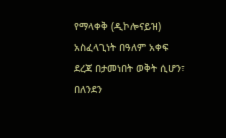የማላቀቅ (ዲኮሎናይዝ) አስፈላጊነት በዓለም አቀፍ ደረጃ በታመነበት ወቅት ሲሆን፣ በለንደን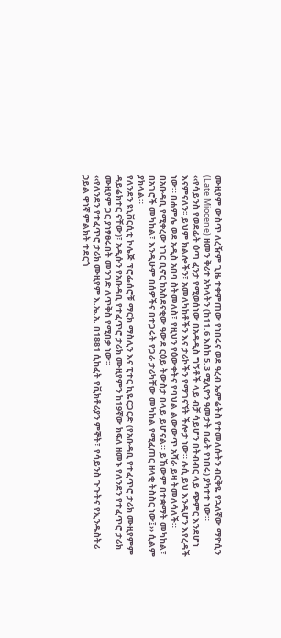ሙዚየም ውስጥ ለረዥም ጊዜ ተቀምጠው የነበሩና ወደ ዓረብ ኤምሬትስ የተመለሱትን ብርቅዬ የኋለኛው ማዮሲን (Late Miocene) ዘመን ቅሪተ አካላትን (ከ11.6 እስከ 5.3 ሚሊዮን ዓመታት በፊት የነበሩ) ያካተተ ነው።
‹‹የሳይንስ የወደፊት ዕጣ ፈንታ የሚወሰነው በአዳዲስ ግኝቶች ላይ ብቻ ሳይሆን በትብብር ላይ ጭምር እንደሆነ እናምናለን፡፡ ይህም ክልሎችን፣ አመለካከቶችን እና ታሪኮችን የማገናኘት ችሎታ ነው። ሉሲ ይህ እንዲሆን እየረዳች ነው። በሐምሌ ወደ አዲስ አበባ ስትመለስ፣ የዚህን የዕውቀትና የባህል ልውውጥ አሻራ ይዛ ትመለሳለች። በአቡዳቢ የሚቀረው ነገር ቢኖር ከአስደናቂው ዓውደ ርዕይ ትውስታ በላይ ይሆናል። ይኸውም በተቋማት መካከል፣ በአገሮች መካከል፣ እንዲሁም በሰዎችና በተጋሩት የጋራ ታሪካቸው መካከል የሚፈጠር ዘላቂ ትስስር ነው፤›› ሲልም ያክላል።
የለንደን ዩኒቨርሲቲ ኮሌጅ ፕሮፌሰሮቹ ማርክ ማስሊን እና ፒተር ኪዬርጋርድ (የአቡዳቢ የተፈጥሮ ታሪክ ሙዚየምም ዳይሬክተር ናቸው)፣ አዲሱን የአቡዳቢ የተፈጥሮ ታሪክ ሙዚየምን ከ19ኛው ክፍለ ዘመኑ የለንደን የተፈጥሮ ታሪክ ሙዚየም ጋር ያነፃፀሩበት መንገድ ለጥቅስ የሚበቃ ነው፡፡
‹‹የለንደን የተፈጥሮ ታሪክ ሙዚየም እ.ኤ.አ. በ1881 ሲከፈት የቪክቶሪያን ምኞት፣ የሳይንስ ጉጉትና የኢንዱስትሪ ኃይል ዋነኛ ምልክት ተደርጎ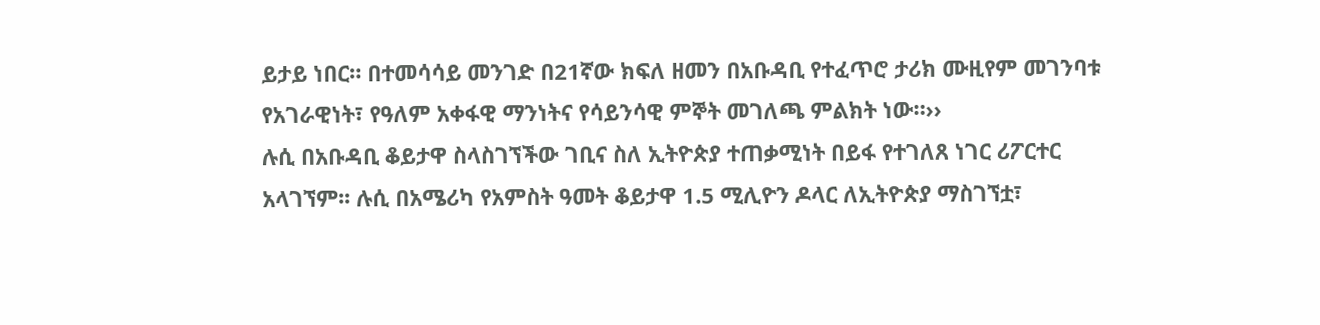ይታይ ነበር። በተመሳሳይ መንገድ በ21ኛው ክፍለ ዘመን በአቡዳቢ የተፈጥሮ ታሪክ ሙዚየም መገንባቱ የአገራዊነት፣ የዓለም አቀፋዊ ማንነትና የሳይንሳዊ ምኞት መገለጫ ምልክት ነው።››
ሉሲ በአቡዳቢ ቆይታዋ ስላስገኘችው ገቢና ስለ ኢትዮጵያ ተጠቃሚነት በይፋ የተገለጸ ነገር ሪፖርተር አላገኘም፡፡ ሉሲ በአሜሪካ የአምስት ዓመት ቆይታዋ 1.5 ሚሊዮን ዶላር ለኢትዮጵያ ማስገኘቷ፣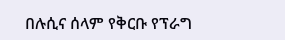በሉሲና ሰላም የቅርቡ የፕራግ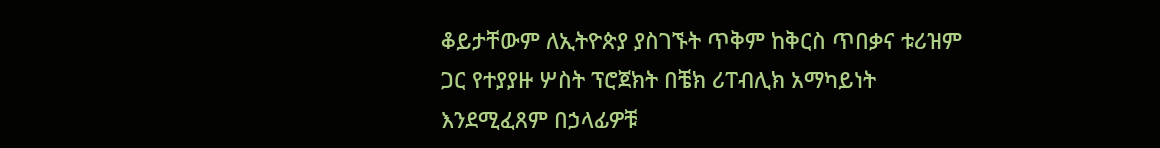ቆይታቸውም ለኢትዮጵያ ያስገኙት ጥቅም ከቅርስ ጥበቃና ቱሪዝም ጋር የተያያዙ ሦስት ፕሮጀክት በቼክ ሪፐብሊክ አማካይነት እንደሚፈጸም በኃላፊዎቹ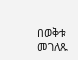በወቅቱ መገለጹ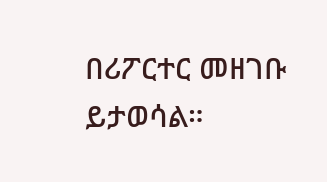በሪፖርተር መዘገቡ ይታወሳል።